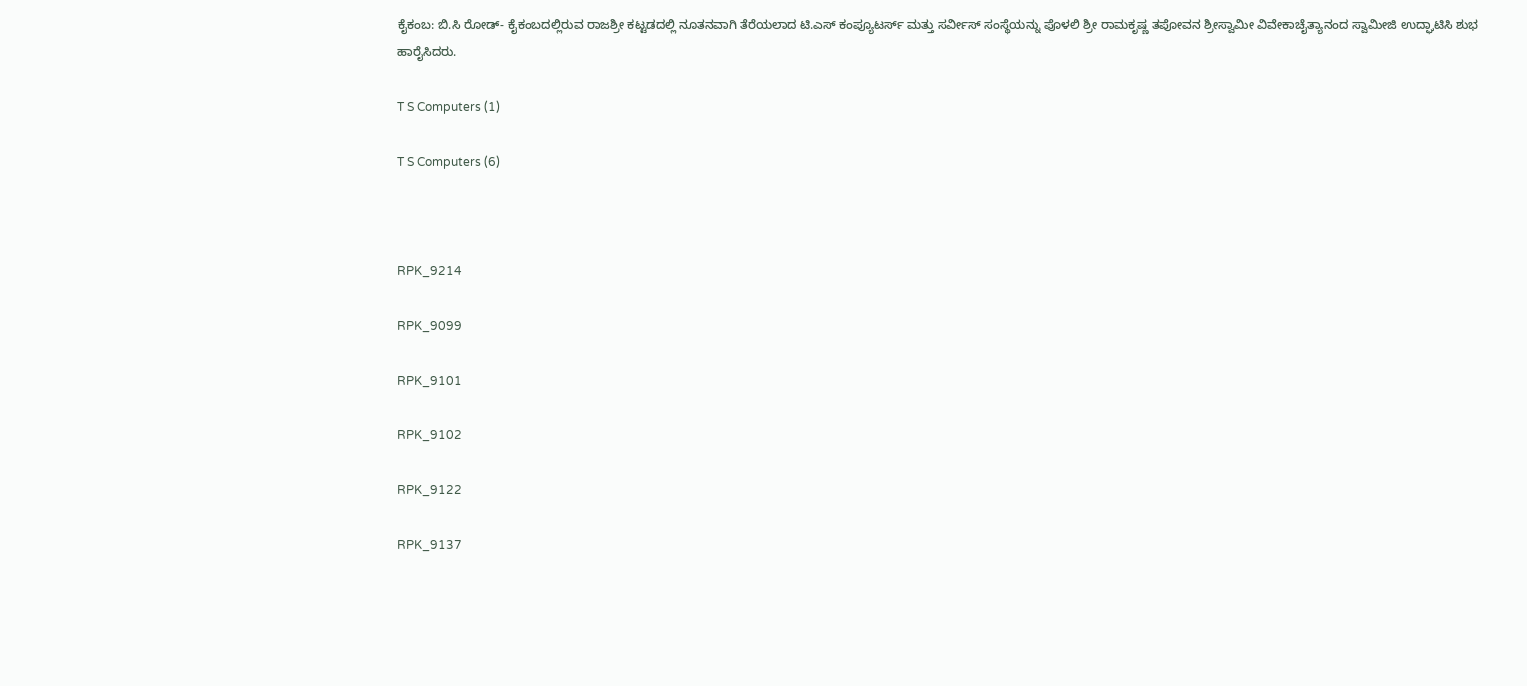ಕೈಕಂಬ: ಬಿ.ಸಿ ರೋಡ್- ಕೈಕಂಬದಲ್ಲಿರುವ ರಾಜಶ್ರೀ ಕಟ್ಟಡದಲ್ಲಿ ನೂತನವಾಗಿ ತೆರೆಯಲಾದ ಟಿ.ಎಸ್ ಕಂಪ್ಯೂಟರ್ಸ್ ಮತ್ತು ಸರ್ವೀಸ್ ಸಂಸ್ಥೆಯನ್ನು ಪೊಳಲಿ ಶ್ರೀ ರಾಮಕೃಷ್ಣ ತಪೋವನ ಶ್ರೀಸ್ವಾಮೀ ವಿವೇಕಾಚೈತ್ಯಾನಂದ ಸ್ವಾಮೀಜಿ ಉದ್ಘಾಟಿಸಿ ಶುಭ ಹಾರೈಸಿದರು.

T S Computers (1)

T S Computers (6)



RPK_9214

RPK_9099

RPK_9101

RPK_9102

RPK_9122

RPK_9137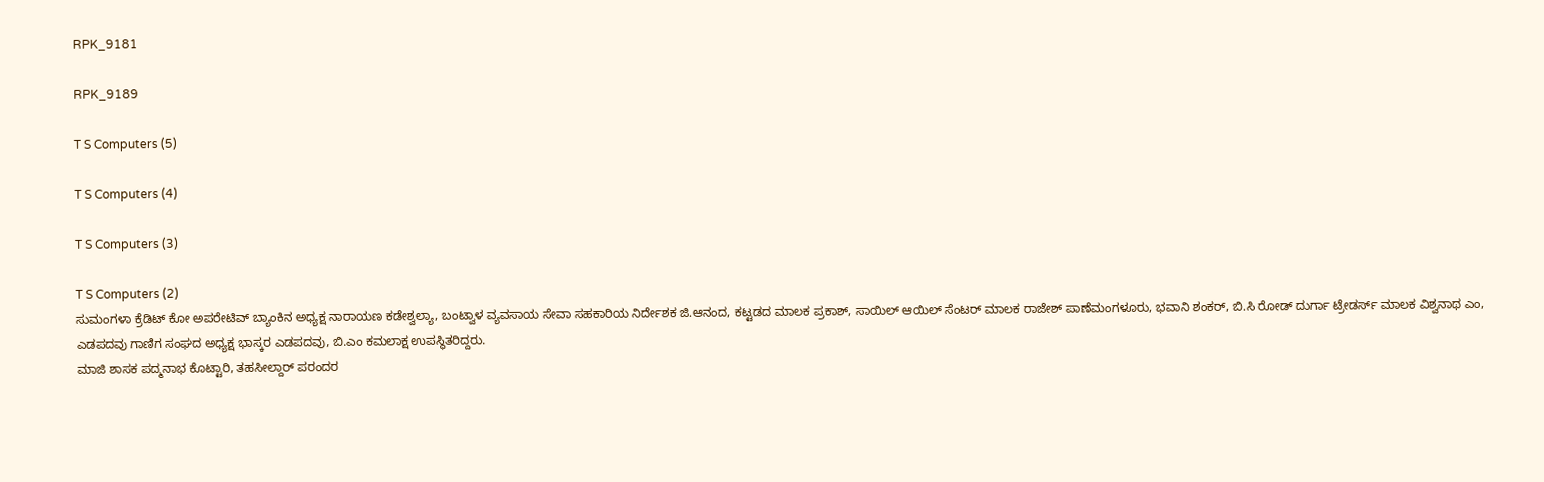RPK_9181

RPK_9189

T S Computers (5)

T S Computers (4)

T S Computers (3)

T S Computers (2)
ಸುಮಂಗಳಾ ಕ್ರೆಡಿಟ್ ಕೋ ಅಪರೇಟಿವ್ ಬ್ಯಾಂಕಿನ ಅಧ್ಯಕ್ಷ ನಾರಾಯಣ ಕಡೇಶ್ವಲ್ಯಾ, ಬಂಟ್ವಾಳ ವ್ಯವಸಾಯ ಸೇವಾ ಸಹಕಾರಿಯ ನಿರ್ದೇಶಕ ಜಿ.ಆನಂದ, ಕಟ್ಟಡದ ಮಾಲಕ ಪ್ರಕಾಶ್, ಸಾಯಿಲ್ ಆಯಿಲ್ ಸೆಂಟರ್ ಮಾಲಕ ರಾಜೇಶ್ ಪಾಣೆಮಂಗಳೂರು, ಭವಾನಿ ಶಂಕರ್, ಬಿ.ಸಿ ರೋಡ್ ದುರ್ಗಾ ಟ್ರೇಡರ್ಸ್ ಮಾಲಕ ವಿಶ್ವನಾಥ ಎಂ, ಎಡಪದವು ಗಾಣಿಗ ಸಂಘದ ಅಧ್ಯಕ್ಷ ಭಾಸ್ಕರ ಎಡಪದವು, ಬಿ.ಎಂ ಕಮಲಾಕ್ಷ ಉಪಸ್ಥಿತರಿದ್ದರು.
ಮಾಜಿ ಶಾಸಕ ಪದ್ಮನಾಭ ಕೊಟ್ಟಾರಿ, ತಹಸೀಲ್ದಾರ್ ಪರಂದರ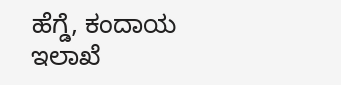ಹೆಗ್ಡೆ, ಕಂದಾಯ ಇಲಾಖೆ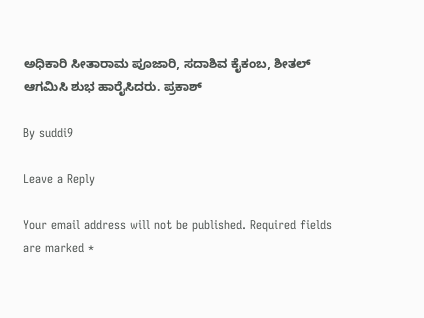ಅಧಿಕಾರಿ ಸೀತಾರಾಮ ಪೂಜಾರಿ, ಸದಾಶಿವ ಕೈಕಂಬ, ಶೀತಲ್ ಆಗಮಿಸಿ ಶುಭ ಹಾರೈಸಿದರು. ಪ್ರಕಾಶ್

By suddi9

Leave a Reply

Your email address will not be published. Required fields are marked *